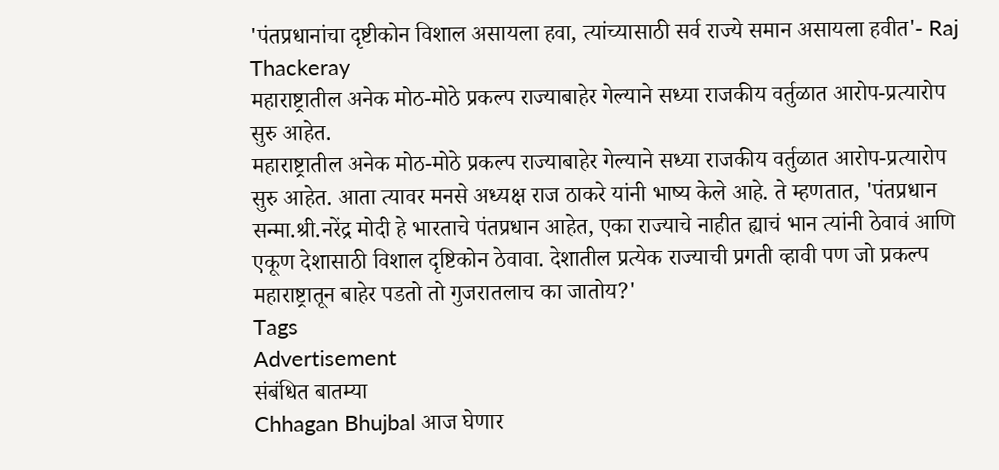'पंतप्रधानांचा दृष्टीकोन विशाल असायला हवा, त्यांच्यासाठी सर्व राज्ये समान असायला हवीत'- Raj Thackeray
महाराष्ट्रातील अनेक मोठ-मोठे प्रकल्प राज्याबाहेर गेल्याने सध्या राजकीय वर्तुळात आरोप-प्रत्यारोप सुरु आहेत.
महाराष्ट्रातील अनेक मोठ-मोठे प्रकल्प राज्याबाहेर गेल्याने सध्या राजकीय वर्तुळात आरोप-प्रत्यारोप सुरु आहेत. आता त्यावर मनसे अध्यक्ष राज ठाकरे यांनी भाष्य केले आहे. ते म्हणतात, 'पंतप्रधान सन्मा.श्री.नरेंद्र मोदी हे भारताचे पंतप्रधान आहेत, एका राज्याचे नाहीत ह्याचं भान त्यांनी ठेवावं आणि एकूण देशासाठी विशाल दृष्टिकोन ठेवावा. देशातील प्रत्येक राज्याची प्रगती व्हावी पण जो प्रकल्प महाराष्ट्रातून बाहेर पडतो तो गुजरातलाच का जातोय?'
Tags
Advertisement
संबंधित बातम्या
Chhagan Bhujbal आज घेणार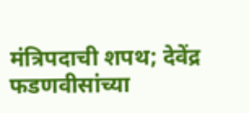मंत्रिपदाची शपथ; देवेंद्र फडणवीसांच्या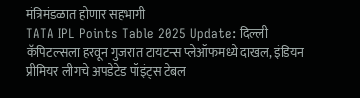मंत्रिमंडळात होणार सहभागी
TATA IPL Points Table 2025 Update: दिल्ली कॅपिटल्सला हरवून गुजरात टायटन्स प्लेऑफमध्ये दाखल, इंडियन प्रीमियर लीगचे अपडेटेड पॉइंट्स टेबल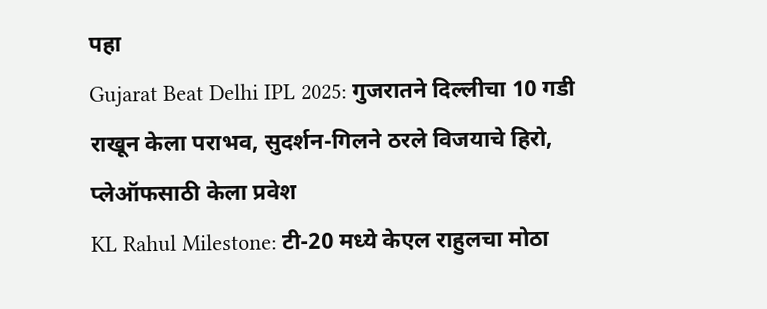पहा
Gujarat Beat Delhi IPL 2025: गुजरातने दिल्लीचा 10 गडी राखून केला पराभव, सुदर्शन-गिलने ठरले विजयाचे हिरो, प्लेऑफसाठी केला प्रवेश
KL Rahul Milestone: टी-20 मध्ये केएल राहुलचा मोठा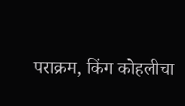पराक्रम, किंग कोहलीचा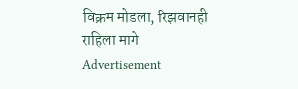विक्रम मोडला, रिझवानही राहिला मागे
Advertisement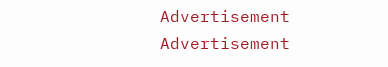Advertisement
Advertisement